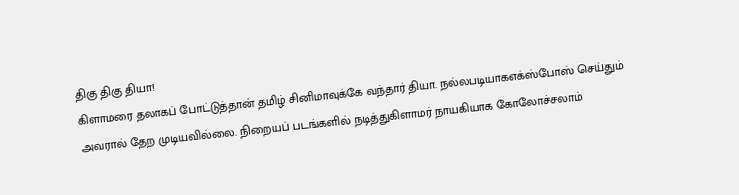திகு திகு தியா!
கிளாமரை தலாகப் போட்டுத்தான் தமிழ் சினிமாவுக்கே வந்தார் தியா. நல்லபடியாகஎக்ஸ்போஸ் செய்தும் அவரால் தேற முடியவில்லை. நிறையப் படங்களில் நடித்துகிளாமர் நாயகியாக கோலோச்சலாம்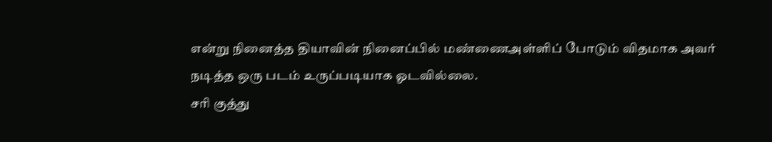என்று நினைத்த தியாவின் நினைப்பில் மண்ணைஅள்ளிப் போடும் விதமாக அவர் நடித்த ஒரு படம் உருப்படியாக ஓடவில்லை.
சரி குத்து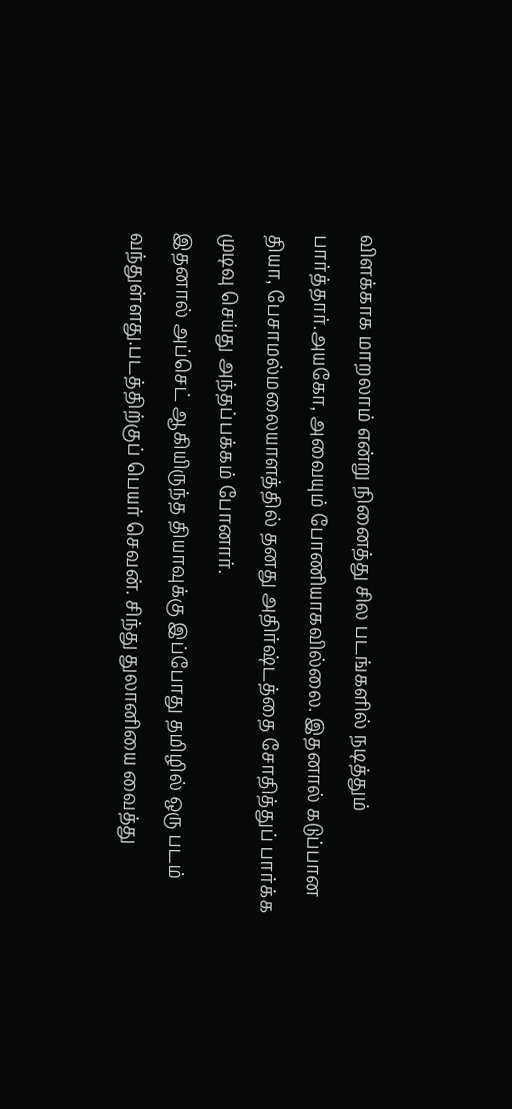விளக்காக மாறலாம் என்று நினைத்து சில படங்களில் நடித்தும் பார்த்தார்.அயகோ, அவையும் போணியாகவில்லை. இதனால் கடுப்பான தியா, பேசாமல்மலையாளத்தில் தனது அதிர்ஷ்டத்தை சோதித்துப் பார்க்க முடிவு செய்து அந்தப்பக்கம் போனார்.
இதனால் அப்செட் ஆகியிருந்த தியாவுக்கு இப்போது தமிழில் ஒரு படம் வந்துள்ளது.படத்திற்குப் பெயர் செவன். சிந்து துலானியை வைத்து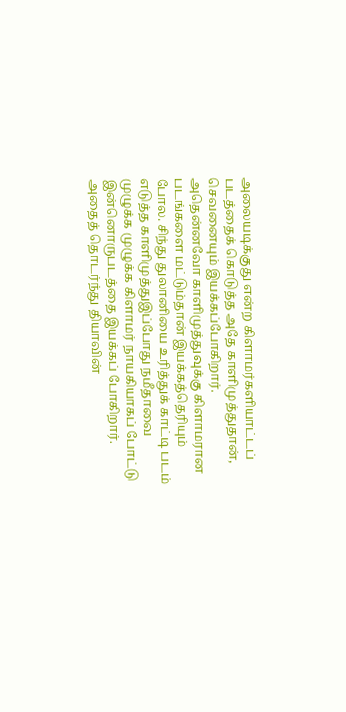அலையடிக்குது என்ற கிளாமர்களியாட்டப் படத்தைக் கொடுத்த அதே காளிமுத்துதான், செவனையும் இயக்கப்போகிறார்.
அதென்னவோ காளிமுத்துவுக்கு கிளாமரான படங்களை மட்டும்தான் இயக்கத்தெரியும் போல. சிந்து துலானியை உரித்துக் காட்டி படம் எடுத்த காளிமுத்துஇப்போது நமீதாவை முழுக்க முழுக்க கிளாமர் நாயகியாகப் போட்டு இன்னொருபடத்தை இயக்கப் போகிறார்.
அதைத் தொடர்ந்து தியாவின்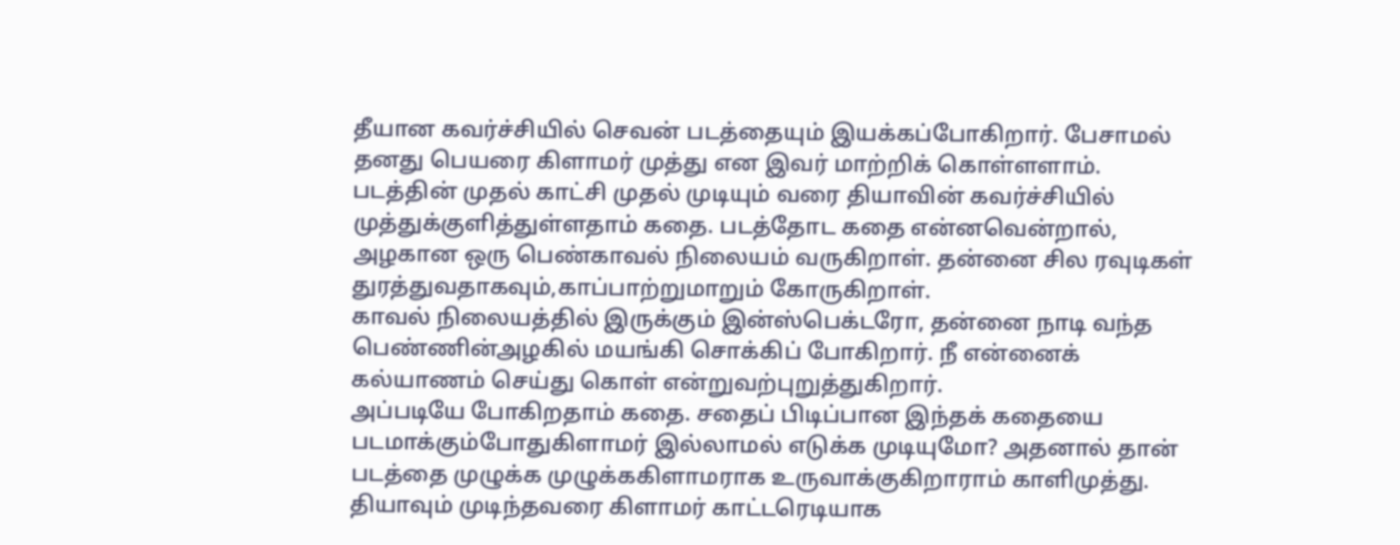தீயான கவர்ச்சியில் செவன் படத்தையும் இயக்கப்போகிறார். பேசாமல் தனது பெயரை கிளாமர் முத்து என இவர் மாற்றிக் கொள்ளளாம்.
படத்தின் முதல் காட்சி முதல் முடியும் வரை தியாவின் கவர்ச்சியில் முத்துக்குளித்துள்ளதாம் கதை. படத்தோட கதை என்னவென்றால், அழகான ஒரு பெண்காவல் நிலையம் வருகிறாள். தன்னை சில ரவுடிகள் துரத்துவதாகவும்,காப்பாற்றுமாறும் கோருகிறாள்.
காவல் நிலையத்தில் இருக்கும் இன்ஸ்பெக்டரோ, தன்னை நாடி வந்த பெண்ணின்அழகில் மயங்கி சொக்கிப் போகிறார். நீ என்னைக் கல்யாணம் செய்து கொள் என்றுவற்புறுத்துகிறார்.
அப்படியே போகிறதாம் கதை. சதைப் பிடிப்பான இந்தக் கதையை படமாக்கும்போதுகிளாமர் இல்லாமல் எடுக்க முடியுமோ? அதனால் தான் படத்தை முழுக்க முழுக்ககிளாமராக உருவாக்குகிறாராம் காளிமுத்து. தியாவும் முடிந்தவரை கிளாமர் காட்டரெடியாக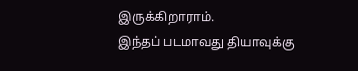இருக்கிறாராம்.
இந்தப் படமாவது தியாவுக்கு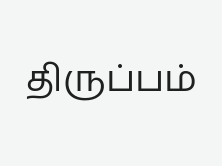திருப்பம்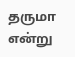தருமா என்று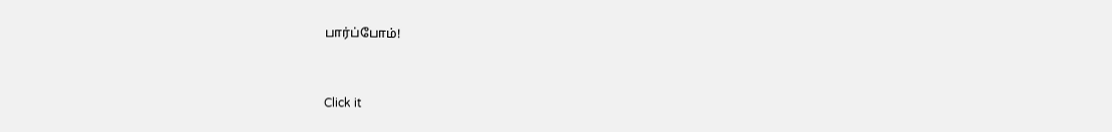பார்ப்போம்!


Click it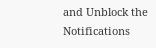and Unblock the Notifications